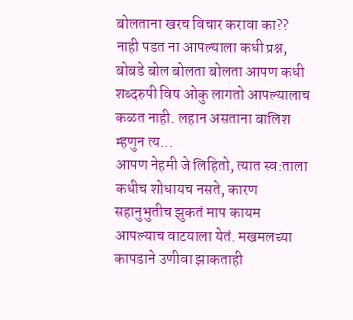बोलताना खरच विचार करावा का?? नाही पडत ना आपल्याला कधी प्रश्न, बोबडे बोल बोलता बोलता आपण कधी शब्दरुपी विष ओकु लागतो आपल्यालाच कळत नाही. लहान असताना बालिश म्हणुन त्य...
आपण नेहमी जे लिहितो, त्यात स्व:ताला कधीच शोधायच नसते, कारण सहानुभुतीच झुकतं माप कायम आपल्याच वाटयाला येतं. मखमलच्या कापडाने उणीवा झाकताही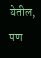येतील, पण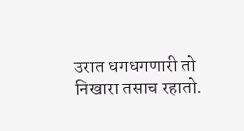उरात धगधगणारी तो निखारा तसाच रहातो.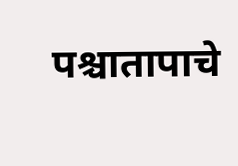पश्चातापाचे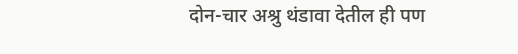दोन-चार अश्रु थंडावा देतील ही पण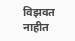विझवत नाहीत